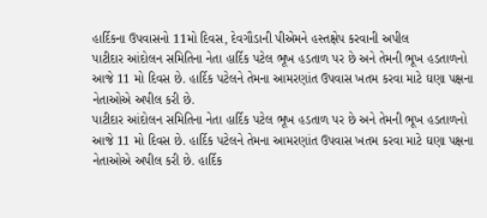હાર્દિકના ઉપવાસનો 11મો દિવસ, દેવગૌડાની પીએમને હસ્તક્ષેપ કરવાની અપીલ
પાટીદાર આંદોલન સમિતિના નેતા હાર્દિક પટેલ ભૂખ હડતાળ પર છે અને તેમની ભૂખ હડતાળનો આજે 11 મો દિવસ છે. હાર્દિક પટેલને તેમના આમરણાંત ઉપવાસ ખતમ કરવા માટે ઘણા પક્ષના નેતાઓએ અપીલ કરી છે.
પાટીદાર આંદોલન સમિતિના નેતા હાર્દિક પટેલ ભૂખ હડતાળ પર છે અને તેમની ભૂખ હડતાળનો આજે 11 મો દિવસ છે. હાર્દિક પટેલને તેમના આમરણાંત ઉપવાસ ખતમ કરવા માટે ઘણા પક્ષના નેતાઓએ અપીલ કરી છે. હાર્દિક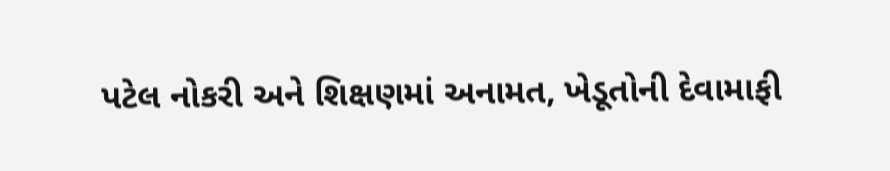પટેલ નોકરી અને શિક્ષણમાં અનામત, ખેડૂતોની દેવામાફી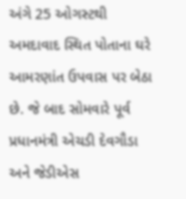અંગે 25 ઓગસ્ટથી અમદાવાદ સ્થિત પોતાના ઘરે આમરણાંત ઉપવાસ પર બેઠા છે. જે બાદ સોમવારે પૂર્વ પ્રધાનમંત્રી એચડી દેવગૌડા અને જેડીએસ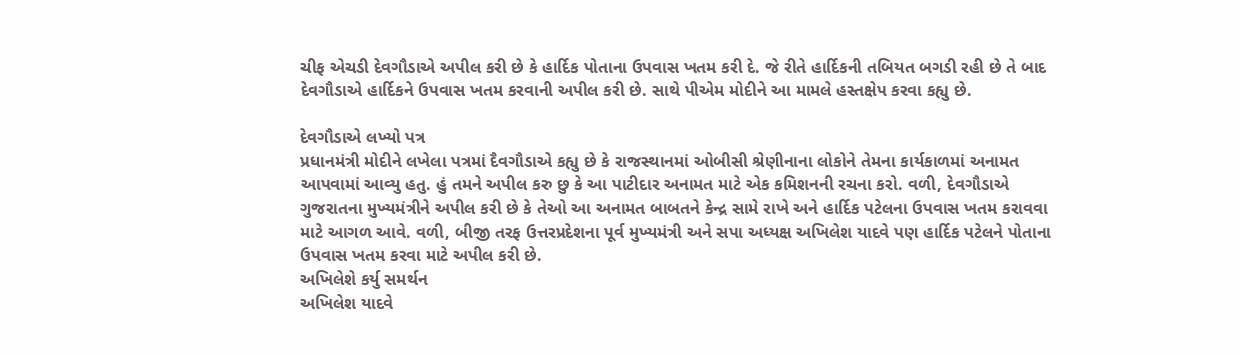ચીફ એચડી દેવગૌડાએ અપીલ કરી છે કે હાર્દિક પોતાના ઉપવાસ ખતમ કરી દે. જે રીતે હાર્દિકની તબિયત બગડી રહી છે તે બાદ દેવગૌડાએ હાર્દિકને ઉપવાસ ખતમ કરવાની અપીલ કરી છે. સાથે પીએમ મોદીને આ મામલે હસ્તક્ષેપ કરવા કહ્યુ છે.

દેવગૌડાએ લખ્યો પત્ર
પ્રધાનમંત્રી મોદીને લખેલા પત્રમાં દૈવગૌડાએ કહ્યુ છે કે રાજસ્થાનમાં ઓબીસી શ્રેણીનાના લોકોને તેમના કાર્યકાળમાં અનામત આપવામાં આવ્યુ હતુ. હું તમને અપીલ કરુ છુ કે આ પાટીદાર અનામત માટે એક કમિશનની રચના કરો. વળી, દેવગૌડાએ ગુજરાતના મુખ્યમંત્રીને અપીલ કરી છે કે તેઓ આ અનામત બાબતને કેન્દ્ર સામે રાખે અને હાર્દિક પટેલના ઉપવાસ ખતમ કરાવવા માટે આગળ આવે. વળી, બીજી તરફ ઉત્તરપ્રદેશના પૂર્વ મુખ્યમંત્રી અને સપા અધ્યક્ષ અખિલેશ યાદવે પણ હાર્દિક પટેલને પોતાના ઉપવાસ ખતમ કરવા માટે અપીલ કરી છે.
અખિલેશે કર્યુ સમર્થન
અખિલેશ યાદવે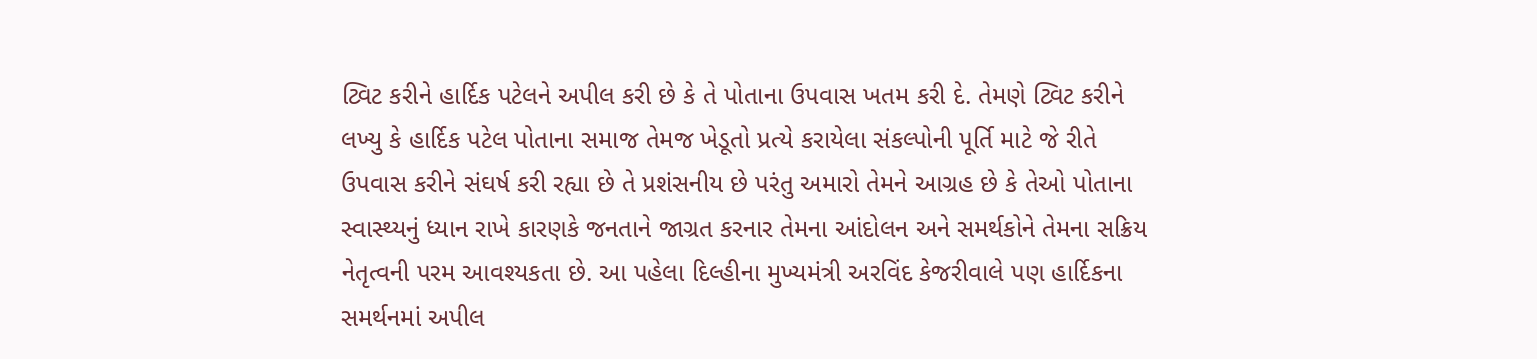ટ્વિટ કરીને હાર્દિક પટેલને અપીલ કરી છે કે તે પોતાના ઉપવાસ ખતમ કરી દે. તેમણે ટ્વિટ કરીને લખ્યુ કે હાર્દિક પટેલ પોતાના સમાજ તેમજ ખેડૂતો પ્રત્યે કરાયેલા સંકલ્પોની પૂર્તિ માટે જે રીતે ઉપવાસ કરીને સંઘર્ષ કરી રહ્યા છે તે પ્રશંસનીય છે પરંતુ અમારો તેમને આગ્રહ છે કે તેઓ પોતાના સ્વાસ્થ્યનું ધ્યાન રાખે કારણકે જનતાને જાગ્રત કરનાર તેમના આંદોલન અને સમર્થકોને તેમના સક્રિય નેતૃત્વની પરમ આવશ્યકતા છે. આ પહેલા દિલ્હીના મુખ્યમંત્રી અરવિંદ કેજરીવાલે પણ હાર્દિકના સમર્થનમાં અપીલ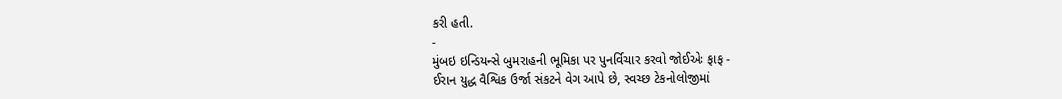કરી હતી.
-
મુંબઇ ઇન્ડિયન્સે બુમરાહની ભૂમિકા પર પુનર્વિચાર કરવો જોઈએઃ ફાફ -
ઈરાન યુદ્ધ વૈશ્વિક ઉર્જા સંકટને વેગ આપે છે, સ્વચ્છ ટેકનોલોજીમાં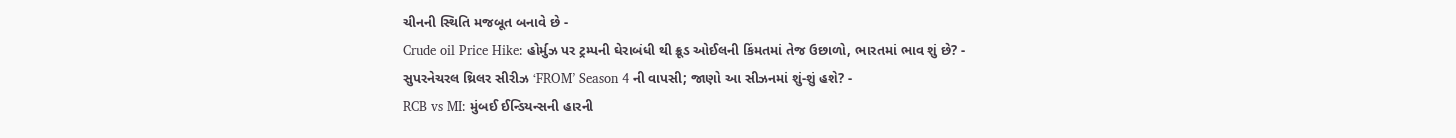ચીનની સ્થિતિ મજબૂત બનાવે છે -
Crude oil Price Hike: હોર્મુઝ પર ટ્રમ્પની ઘેરાબંધી થી ક્રૂડ ઓઈલની કિંમતમાં તેજ ઉછાળો, ભારતમાં ભાવ શું છે? -
સુપરનેચરલ થ્રિલર સીરીઝ ‘FROM’ Season 4 ની વાપસી; જાણો આ સીઝનમાં શું-શું હશે? -
RCB vs MI: મુંબઈ ઈન્ડિયન્સની હારની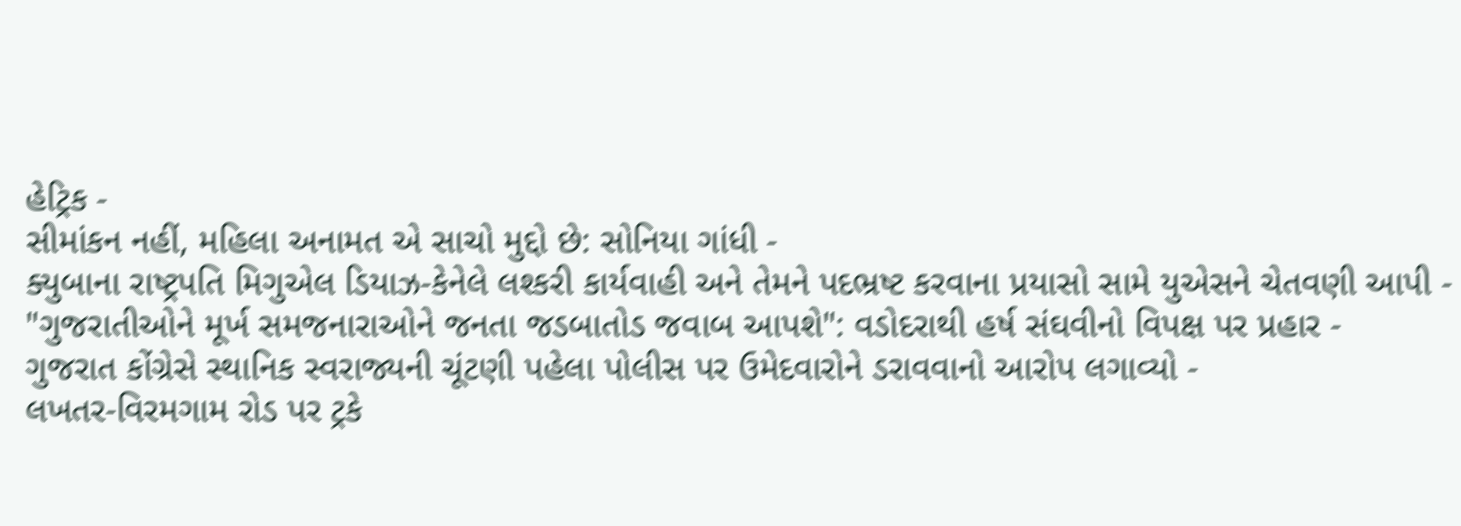હેટ્રિક -
સીમાંકન નહીં, મહિલા અનામત એ સાચો મુદ્દો છે: સોનિયા ગાંધી -
ક્યુબાના રાષ્ટ્રપતિ મિગુએલ ડિયાઝ-કેનેલે લશ્કરી કાર્યવાહી અને તેમને પદભ્રષ્ટ કરવાના પ્રયાસો સામે યુએસને ચેતવણી આપી -
"ગુજરાતીઓને મૂર્ખ સમજનારાઓને જનતા જડબાતોડ જવાબ આપશે": વડોદરાથી હર્ષ સંઘવીનો વિપક્ષ પર પ્રહાર -
ગુજરાત કોંગ્રેસે સ્થાનિક સ્વરાજ્યની ચૂંટણી પહેલા પોલીસ પર ઉમેદવારોને ડરાવવાનો આરોપ લગાવ્યો -
લખતર-વિરમગામ રોડ પર ટ્રકે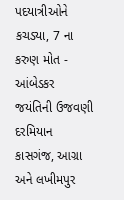પદયાત્રીઓને કચડ્યા, 7 ના કરુણ મોત -
આંબેડકર જયંતિની ઉજવણી દરમિયાન કાસગંજ, આગ્રા અને લખીમપુર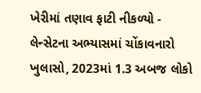ખેરીમાં તણાવ ફાટી નીકળ્યો -
લેન્સેટના અભ્યાસમાં ચોંકાવનારો ખુલાસો, 2023માં 1.3 અબજ લોકો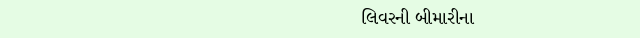લિવરની બીમારીના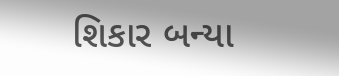શિકાર બન્યા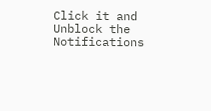Click it and Unblock the Notifications